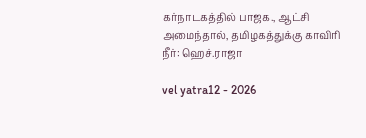கர்நாடகத்தில் பாஜக., ஆட்சி அமைந்தால், தமிழகத்துக்கு காவிரி நீர்: ஹெச்.ராஜா

vel yatra12 - 2026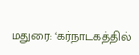மதுரை: ‘கர்நாடகத்தில்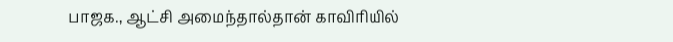பாஜக., ஆட்சி அமைந்தால்தான் காவிரியில்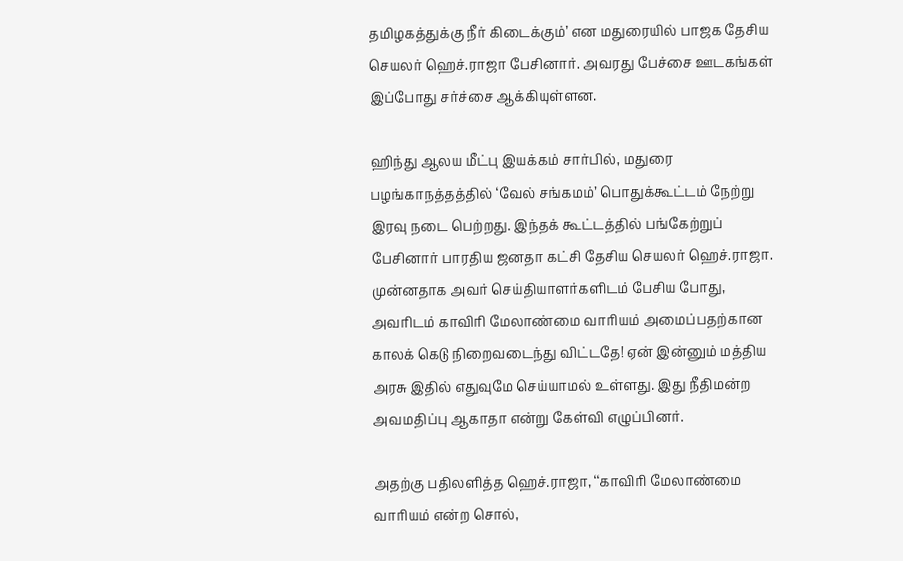தமிழகத்துக்கு நீர் கிடைக்கும்’ என மதுரையில் பாஜக தேசிய செயலர் ஹெச்.ராஜா பேசினார். அவரது பேச்சை ஊடகங்கள் இப்போது சர்ச்சை ஆக்கியுள்ளன.

ஹிந்து ஆலய மீட்பு இயக்கம் சார்பில், மதுரை பழங்காநத்தத்தில் ‘வேல் சங்கமம்’ பொதுக்கூட்டம் நேற்று இரவு நடை பெற்றது. இந்தக் கூட்டத்தில் பங்கேற்றுப் பேசினார் பாரதிய ஜனதா கட்சி தேசிய செயலர் ஹெச்.ராஜா. முன்னதாக அவர் செய்தியாளர்களிடம் பேசிய போது, அவரிடம் காவிரி மேலாண்மை வாரியம் அமைப்பதற்கான காலக் கெடு நிறைவடைந்து விட்டதே! ஏன் இன்னும் மத்திய அரசு இதில் எதுவுமே செய்யாமல் உள்ளது. இது நீதிமன்ற அவமதிப்பு ஆகாதா என்று கேள்வி எழுப்பினர்.

அதற்கு பதிலளித்த ஹெச்.ராஜா, ‘‘காவிரி மேலாண்மை வாரியம் என்ற சொல்,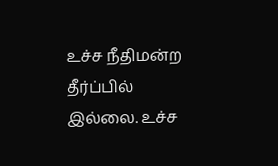உச்ச நீதிமன்ற தீர்ப்பில் இல்லை. உச்ச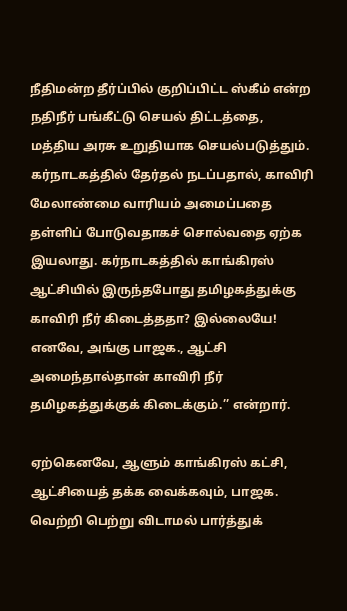நீதிமன்ற தீர்ப்பில் குறிப்பிட்ட ஸ்கீம் என்ற நதிநீர் பங்கீட்டு செயல் திட்டத்தை, மத்திய அரசு உறுதியாக செயல்படுத்தும். கர்நாடகத்தில் தேர்தல் நடப்பதால், காவிரி மேலாண்மை வாரியம் அமைப்பதை தள்ளிப் போடுவதாகச் சொல்வதை ஏற்க இயலாது. கர்நாடகத்தில் காங்கிரஸ் ஆட்சியில் இருந்தபோது தமிழகத்துக்கு காவிரி நீர் கிடைத்ததா? இல்லையே! எனவே, அங்கு பாஜக., ஆட்சி அமைந்தால்தான் காவிரி நீர் தமிழகத்துக்குக் கிடைக்கும்.’’ என்றார்.

ஏற்கெனவே, ஆளும் காங்கிரஸ் கட்சி, ஆட்சியைத் தக்க வைக்கவும், பாஜக. வெற்றி பெற்று விடாமல் பார்த்துக்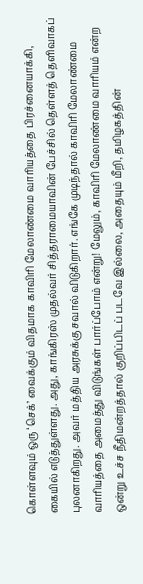கொள்ளவும் ஒரு ‘செக்’ வைக்கும் விதமாக காவிரி மேலாண்மை வாரியத்தை பிரச்னையாக்கி, கையில் எடுத்துள்ளது. அது, காங்கிரஸ் முதல்வர் சித்தராமையாவின் பேச்சில் தெள்ளத் தெளிவாகப் புலனாகிறது. அவர் மத்திய அரசுக்கு சவால் விடுகிறார். எங்கே முடிந்தால் காவிரி மேலாண்மை வாரியத்தை அமைத்து விடுங்கள் பார்ப்போம் என்று! மேலும், காவிரி மேலாண்மை வாரியம் என்ற ஒன்று உச்ச நீதிமன்றத்தால் குறிப்பிடப் படவே இல்லை, அதையும் மீறி, தமிழகத்தின்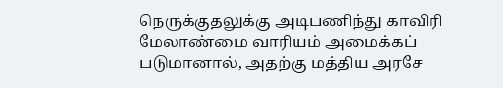நெருக்குதலுக்கு அடிபணிந்து காவிரி மேலாண்மை வாரியம் அமைக்கப் படுமானால், அதற்கு மத்திய அரசே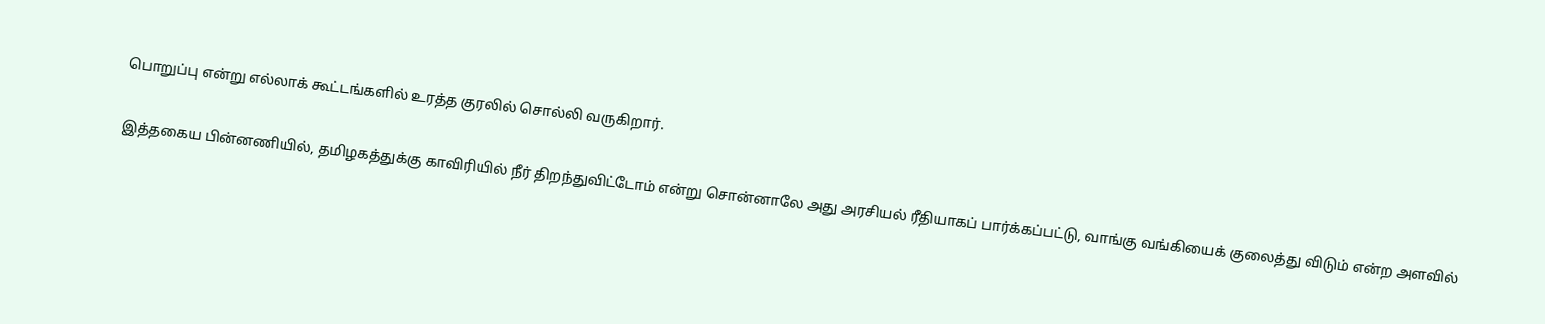பொறுப்பு என்று எல்லாக் கூட்டங்களில் உரத்த குரலில் சொல்லி வருகிறார்.

இத்தகைய பின்னணியில், தமிழகத்துக்கு காவிரியில் நீர் திறந்துவிட்டோம் என்று சொன்னாலே அது அரசியல் ரீதியாகப் பார்க்கப்பட்டு, வாங்கு வங்கியைக் குலைத்து விடும் என்ற அளவில்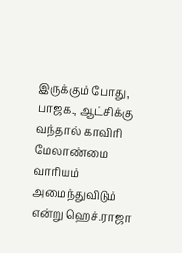இருக்கும் போது, பாஜக., ஆட்சிக்கு வந்தால் காவிரி மேலாண்மை வாரியம் அமைந்துவிடும் என்று ஹெச்.ராஜா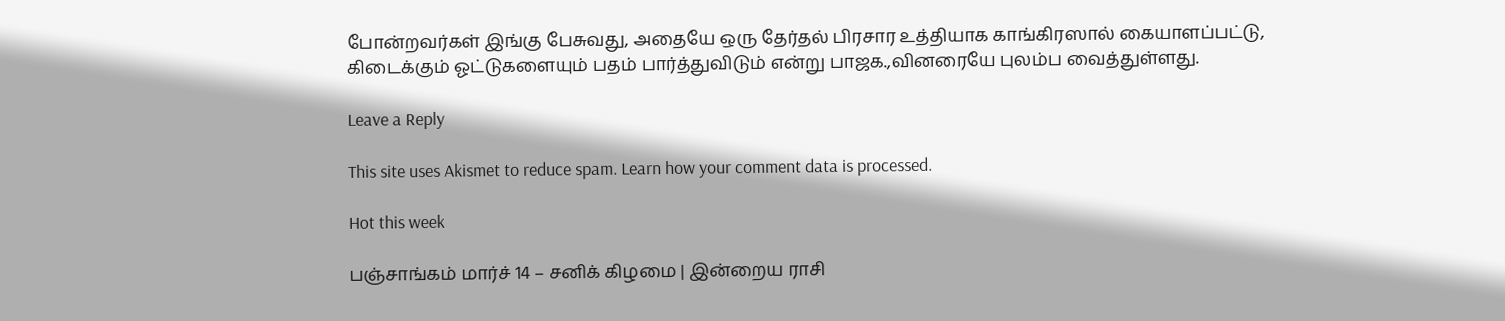போன்றவர்கள் இங்கு பேசுவது, அதையே ஒரு தேர்தல் பிரசார உத்தியாக காங்கிரஸால் கையாளப்பட்டு, கிடைக்கும் ஓட்டுகளையும் பதம் பார்த்துவிடும் என்று பாஜக.,வினரையே புலம்ப வைத்துள்ளது.

Leave a Reply

This site uses Akismet to reduce spam. Learn how your comment data is processed.

Hot this week

பஞ்சாங்கம் மார்ச் 14 – சனிக் கிழமை | இன்றைய ராசி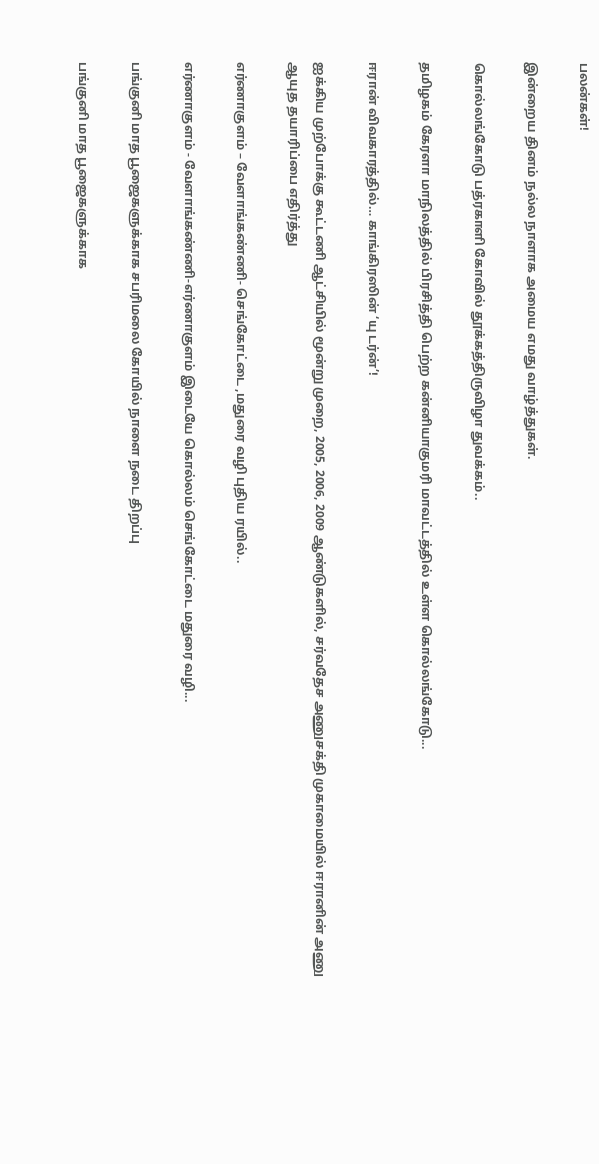பலன்கள்!

இன்றைய தினம் நல்ல நாளாக அமைய எமது வாழ்த்துகள்.

கொல்லங்கோடு பத்ரகாளி கோவில் தூக்கத்திருவிழா துவக்கம்..

தமிழகம் கேரளா மாநிலத்தில் பிரசித்தி பெற்ற கன்னியாகுமரி மாவட்டத்தில் உள்ள கொல்லங்கோடு...

ஈரான் விவகாரத்தில்… காங்கிரஸின் ‘யு டர்ன்’!

ஐக்கிய முற்போக்கு கூட்டணி ஆட்சியில் மூன்று முறை, 2005, 2006, 2009 ஆண்டுகளில், சர்வதேச அணுசக்தி முகாமையில் ஈரானின் அணு ஆயுத தயாரிப்பை எதிர்த்து

எர்ணாகுளம் – வேளாங்கண்ணி- செங்கோட்டை ,மதுரை வழி புதிய ரயில்..

எர்ணாகுளம் - வேளாங்கண்ணி-எர்ணாகுளம் இடையே கொல்லம் செங்கோட்டை மதுரை வழி...

பங்குனி மாத பூஜைகளுக்காக சபரிமலை கோயில் நாளை நடை திறப்பு

பங்குனி மாத பூஜைகளுக்காக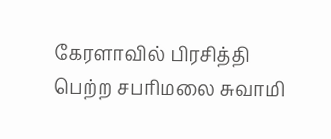கேரளாவில் பிரசித்தி பெற்ற சபரிமலை சுவாமி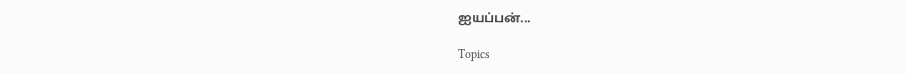ஐயப்பன்...

Topics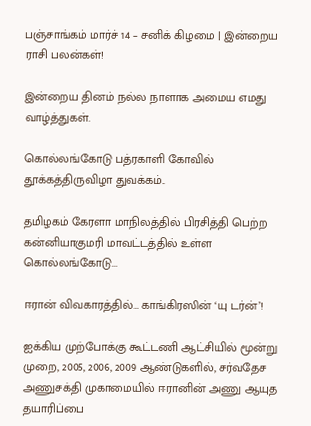பஞ்சாங்கம் மார்ச் 14 – சனிக் கிழமை | இன்றைய ராசி பலன்கள்!

இன்றைய தினம் நல்ல நாளாக அமைய எமது வாழ்த்துகள்.

கொல்லங்கோடு பத்ரகாளி கோவில் தூக்கத்திருவிழா துவக்கம்..

தமிழகம் கேரளா மாநிலத்தில் பிரசித்தி பெற்ற கன்னியாகுமரி மாவட்டத்தில் உள்ள கொல்லங்கோடு...

ஈரான் விவகாரத்தில்… காங்கிரஸின் ‘யு டர்ன்’!

ஐக்கிய முற்போக்கு கூட்டணி ஆட்சியில் மூன்று முறை, 2005, 2006, 2009 ஆண்டுகளில், சர்வதேச அணுசக்தி முகாமையில் ஈரானின் அணு ஆயுத தயாரிப்பை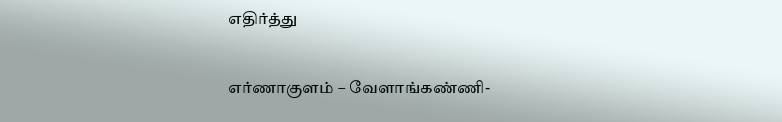எதிர்த்து

எர்ணாகுளம் – வேளாங்கண்ணி-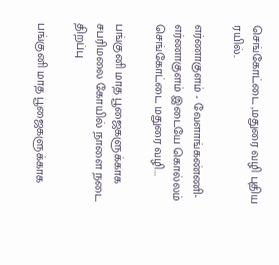செங்கோட்டை ,மதுரை வழி புதிய ரயில்..

எர்ணாகுளம் - வேளாங்கண்ணி-எர்ணாகுளம் இடையே கொல்லம் செங்கோட்டை மதுரை வழி...

பங்குனி மாத பூஜைகளுக்காக சபரிமலை கோயில் நாளை நடை திறப்பு

பங்குனி மாத பூஜைகளுக்காக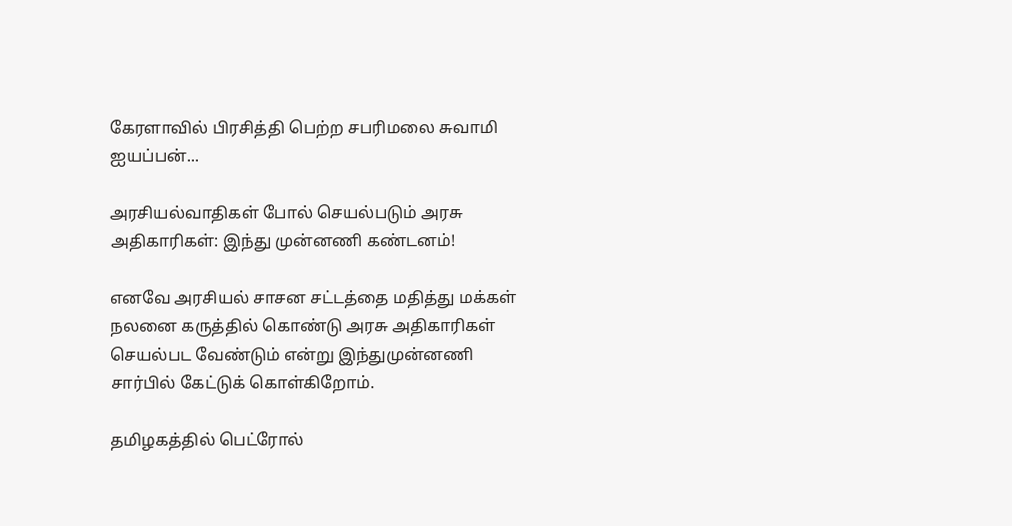கேரளாவில் பிரசித்தி பெற்ற சபரிமலை சுவாமி ஐயப்பன்...

அரசியல்வாதிகள் போல் செயல்படும் அரசு அதிகாரிகள்: இந்து முன்னணி கண்டனம்!

எனவே அரசியல் சாசன சட்டத்தை மதித்து மக்கள் நலனை கருத்தில் கொண்டு அரசு அதிகாரிகள் செயல்பட வேண்டும் என்று இந்துமுன்னணி சார்பில் கேட்டுக் கொள்கிறோம்.

தமிழகத்தில் பெட்ரோல்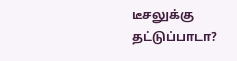டீசலுக்கு தட்டுப்பாடா?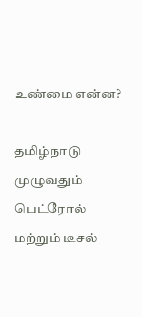உண்மை என்ன?

தமிழ்நாடு முழுவதும் பெட்ரோல் மற்றும் டீசல்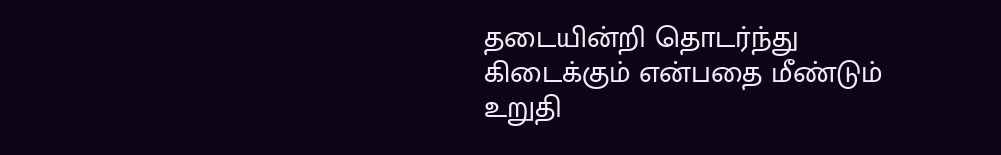தடையின்றி தொடர்ந்து கிடைக்கும் என்பதை மீண்டும் உறுதி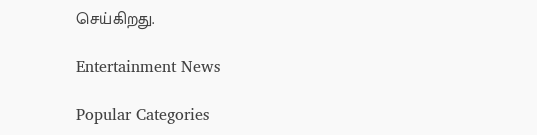செய்கிறது.

Entertainment News

Popular Categories